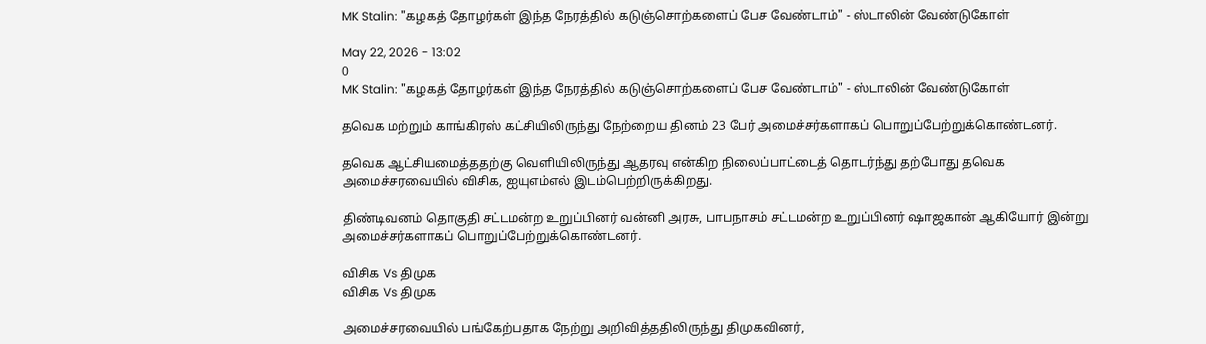MK Stalin: "கழகத் தோழர்கள் இந்த நேரத்தில் கடுஞ்சொற்களைப் பேச வேண்டாம்" - ஸ்டாலின் வேண்டுகோள்

May 22, 2026 - 13:02
0
MK Stalin: "கழகத் தோழர்கள் இந்த நேரத்தில் கடுஞ்சொற்களைப் பேச வேண்டாம்" - ஸ்டாலின் வேண்டுகோள்

தவெக மற்றும் காங்கிரஸ் கட்சியிலிருந்து நேற்றைய தினம் 23 பேர் அமைச்சர்களாகப் பொறுப்பேற்றுக்கொண்டனர்.

தவெக ஆட்சியமைத்ததற்கு வெளியிலிருந்து ஆதரவு என்கிற நிலைப்பாட்டைத் தொடர்ந்து தற்போது தவெக அமைச்சரவையில் விசிக, ஐயுஎம்எல் இடம்பெற்றிருக்கிறது.

திண்டிவனம் தொகுதி சட்டமன்ற உறுப்பினர் வன்னி அரசு, பாபநாசம் சட்டமன்ற உறுப்பினர் ஷாஜகான் ஆகியோர் இன்று அமைச்சர்களாகப் பொறுப்பேற்றுக்கொண்டனர்.

விசிக Vs திமுக
விசிக Vs திமுக

அமைச்சரவையில் பங்கேற்பதாக நேற்று அறிவித்ததிலிருந்து திமுகவினர்,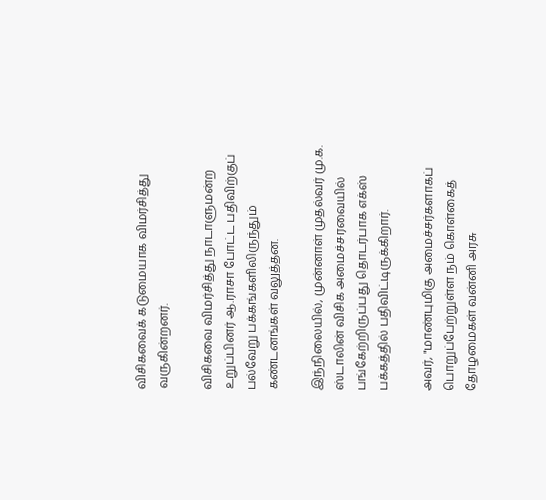விசிகவைக் கடுமையாக விமர்சித்து வருகின்றனர்.

விசிகவை விமர்சித்து நாடாளுமன்ற உறுப்பினர் ஆ.ராசா போட்ட பதிவிற்குப் பல்வேறு பக்கங்களிலிருந்தும் கண்டனங்கள் வலுத்தன.

இந்நிலையில், முன்னாள் முதல்வர் மு.க. ஸ்டாலின் விசிக அமைச்சரவையில் பங்கேற்றிருப்பது தொடர்பாக எக்ஸ் பக்கத்தில் பதிவிட்டிருக்கிறார்.

அவர், "மாண்புமிகு அமைச்சர்களாகப் பொறுப்பேற்றுள்ள நம் கொள்கைத் தோழமைகள் வன்னி அரசு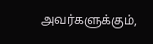அவர்களுக்கும்,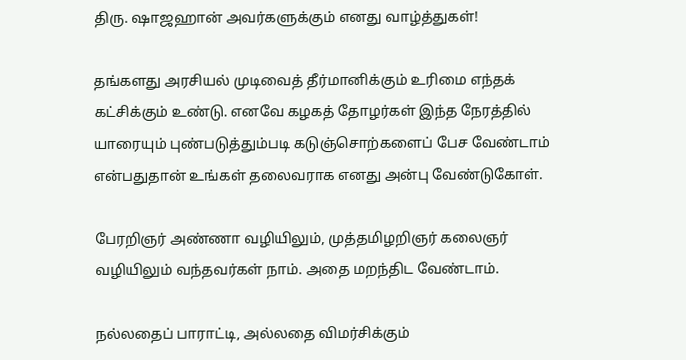திரு. ஷாஜஹான் அவர்களுக்கும் எனது வாழ்த்துகள்!

தங்களது அரசியல் முடிவைத் தீர்மானிக்கும் உரிமை எந்தக் கட்சிக்கும் உண்டு. எனவே கழகத் தோழர்கள் இந்த நேரத்தில் யாரையும் புண்படுத்தும்படி கடுஞ்சொற்களைப் பேச வேண்டாம் என்பதுதான் உங்கள் தலைவராக எனது அன்பு வேண்டுகோள்.

பேரறிஞர் அண்ணா வழியிலும், முத்தமிழறிஞர் கலைஞர் வழியிலும் வந்தவர்கள் நாம். அதை மறந்திட வேண்டாம்.

நல்லதைப் பாராட்டி, அல்லதை விமர்சிக்கும்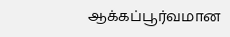ஆக்கப்பூர்வமான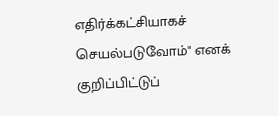எதிர்க்கட்சியாகச் செயல்படுவோம்" எனக் குறிப்பிட்டுப்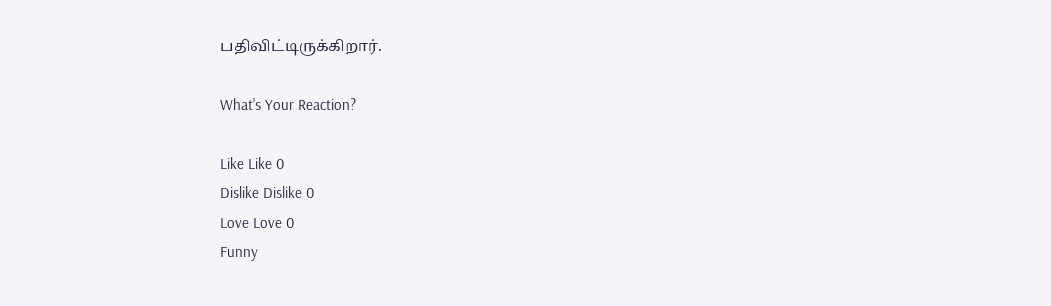பதிவிட்டிருக்கிறார்.

What's Your Reaction?

Like Like 0
Dislike Dislike 0
Love Love 0
Funny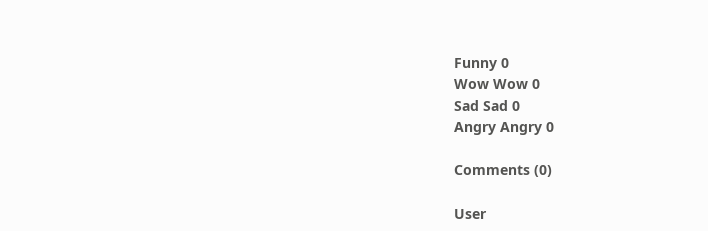Funny 0
Wow Wow 0
Sad Sad 0
Angry Angry 0

Comments (0)

User